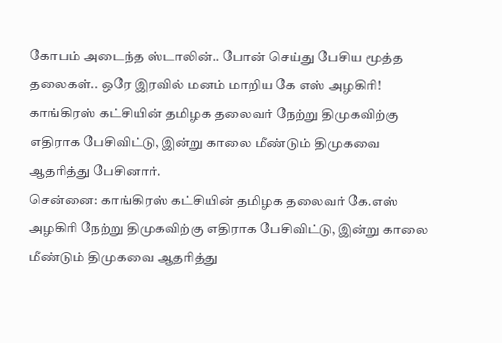கோபம் அடைந்த ஸ்டாலின்.. போன் செய்து பேசிய மூத்த தலைகள்.. ஒரே இரவில் மனம் மாறிய கே எஸ் அழகிரி!
காங்கிரஸ் கட்சியின் தமிழக தலைவர் நேற்று திமுகவிற்கு எதிராக பேசிவிட்டு, இன்று காலை மீண்டும் திமுகவை ஆதரித்து பேசினார்.
சென்னை: காங்கிரஸ் கட்சியின் தமிழக தலைவர் கே.எஸ் அழகிரி நேற்று திமுகவிற்கு எதிராக பேசிவிட்டு, இன்று காலை மீண்டும் திமுகவை ஆதரித்து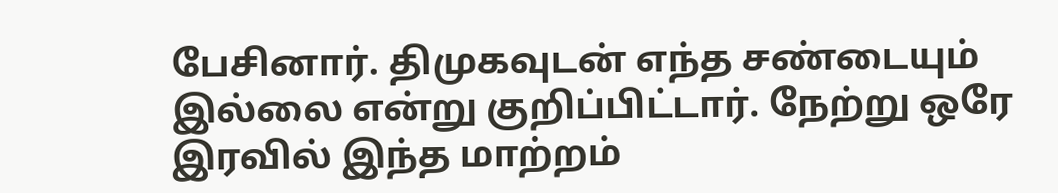பேசினார். திமுகவுடன் எந்த சண்டையும் இல்லை என்று குறிப்பிட்டார். நேற்று ஒரே இரவில் இந்த மாற்றம்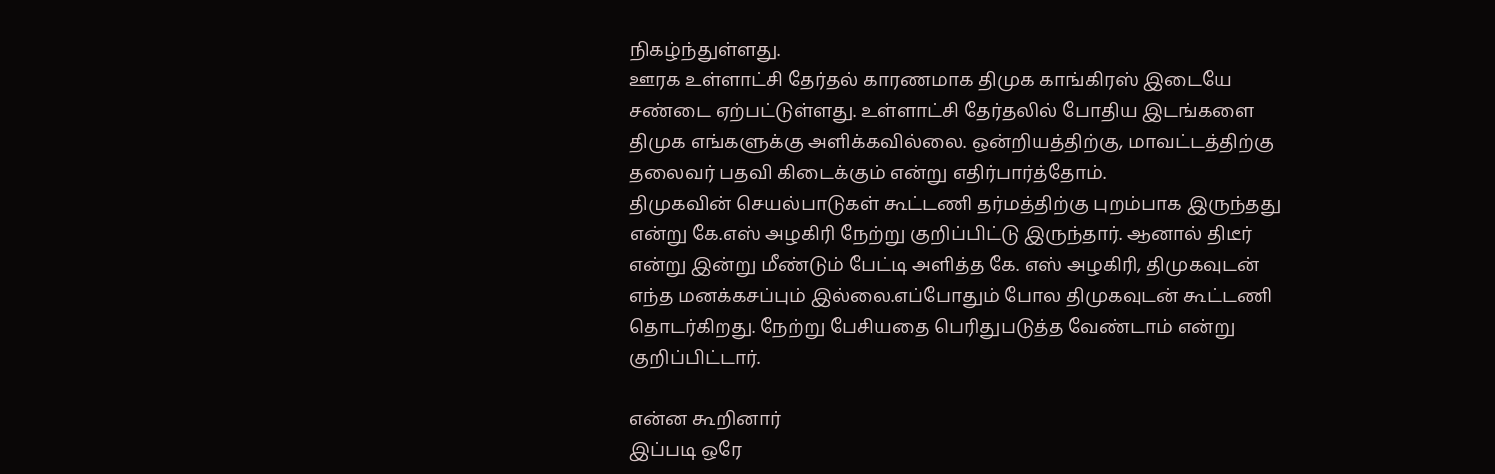நிகழ்ந்துள்ளது.
ஊரக உள்ளாட்சி தேர்தல் காரணமாக திமுக காங்கிரஸ் இடையே சண்டை ஏற்பட்டுள்ளது. உள்ளாட்சி தேர்தலில் போதிய இடங்களை திமுக எங்களுக்கு அளிக்கவில்லை. ஒன்றியத்திற்கு, மாவட்டத்திற்கு தலைவர் பதவி கிடைக்கும் என்று எதிர்பார்த்தோம்.
திமுகவின் செயல்பாடுகள் கூட்டணி தர்மத்திற்கு புறம்பாக இருந்தது என்று கே.எஸ் அழகிரி நேற்று குறிப்பிட்டு இருந்தார். ஆனால் திடீர் என்று இன்று மீண்டும் பேட்டி அளித்த கே. எஸ் அழகிரி, திமுகவுடன் எந்த மனக்கசப்பும் இல்லை.எப்போதும் போல திமுகவுடன் கூட்டணி தொடர்கிறது. நேற்று பேசியதை பெரிதுபடுத்த வேண்டாம் என்று குறிப்பிட்டார்.

என்ன கூறினார்
இப்படி ஒரே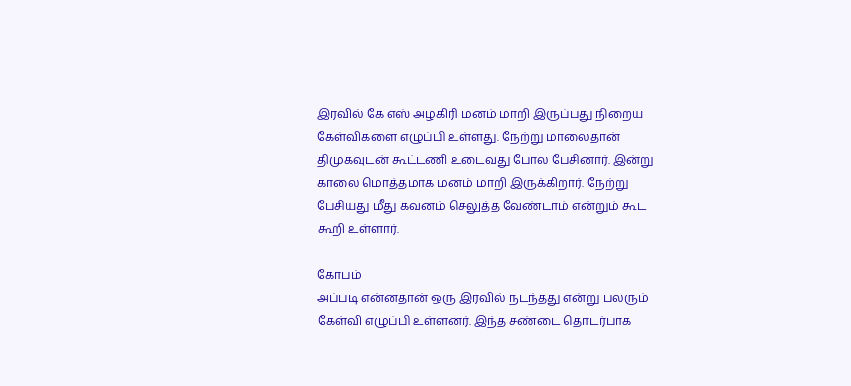இரவில் கே எஸ் அழகிரி மனம் மாறி இருப்பது நிறைய கேள்விகளை எழுப்பி உள்ளது. நேற்று மாலைதான் திமுகவுடன் கூட்டணி உடைவது போல பேசினார். இன்று காலை மொத்தமாக மனம் மாறி இருக்கிறார். நேற்று பேசியது மீது கவனம் செலுத்த வேண்டாம் என்றும் கூட கூறி உள்ளார்.

கோபம்
அப்படி என்னதான் ஒரு இரவில் நடந்தது என்று பலரும் கேள்வி எழுப்பி உள்ளனர். இந்த சண்டை தொடர்பாக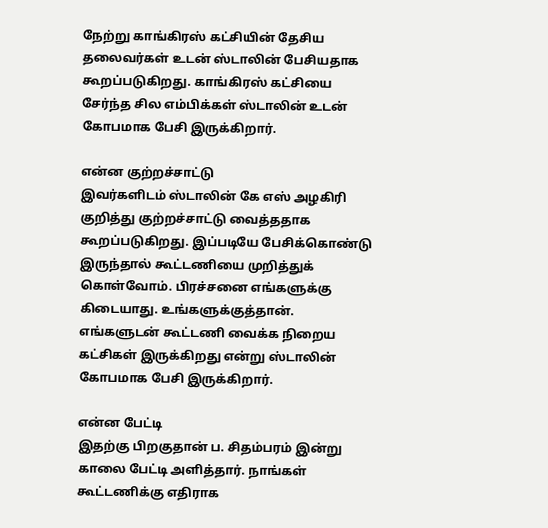நேற்று காங்கிரஸ் கட்சியின் தேசிய தலைவர்கள் உடன் ஸ்டாலின் பேசியதாக கூறப்படுகிறது. காங்கிரஸ் கட்சியை சேர்ந்த சில எம்பிக்கள் ஸ்டாலின் உடன் கோபமாக பேசி இருக்கிறார்.

என்ன குற்றச்சாட்டு
இவர்களிடம் ஸ்டாலின் கே எஸ் அழகிரி குறித்து குற்றச்சாட்டு வைத்ததாக கூறப்படுகிறது. இப்படியே பேசிக்கொண்டு இருந்தால் கூட்டணியை முறித்துக் கொள்வோம். பிரச்சனை எங்களுக்கு கிடையாது. உங்களுக்குத்தான். எங்களுடன் கூட்டணி வைக்க நிறைய கட்சிகள் இருக்கிறது என்று ஸ்டாலின் கோபமாக பேசி இருக்கிறார்.

என்ன பேட்டி
இதற்கு பிறகுதான் ப. சிதம்பரம் இன்று காலை பேட்டி அளித்தார். நாங்கள் கூட்டணிக்கு எதிராக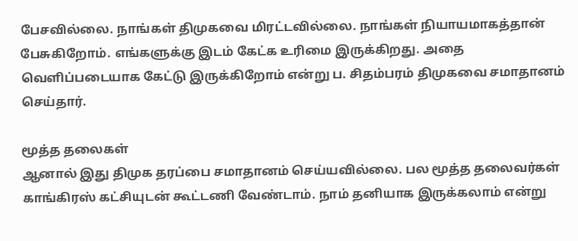பேசவில்லை. நாங்கள் திமுகவை மிரட்டவில்லை. நாங்கள் நியாயமாகத்தான் பேசுகிறோம். எங்களுக்கு இடம் கேட்க உரிமை இருக்கிறது. அதை வெளிப்படையாக கேட்டு இருக்கிறோம் என்று ப. சிதம்பரம் திமுகவை சமாதானம் செய்தார்.

மூத்த தலைகள்
ஆனால் இது திமுக தரப்பை சமாதானம் செய்யவில்லை. பல மூத்த தலைவர்கள் காங்கிரஸ் கட்சியுடன் கூட்டணி வேண்டாம். நாம் தனியாக இருக்கலாம் என்று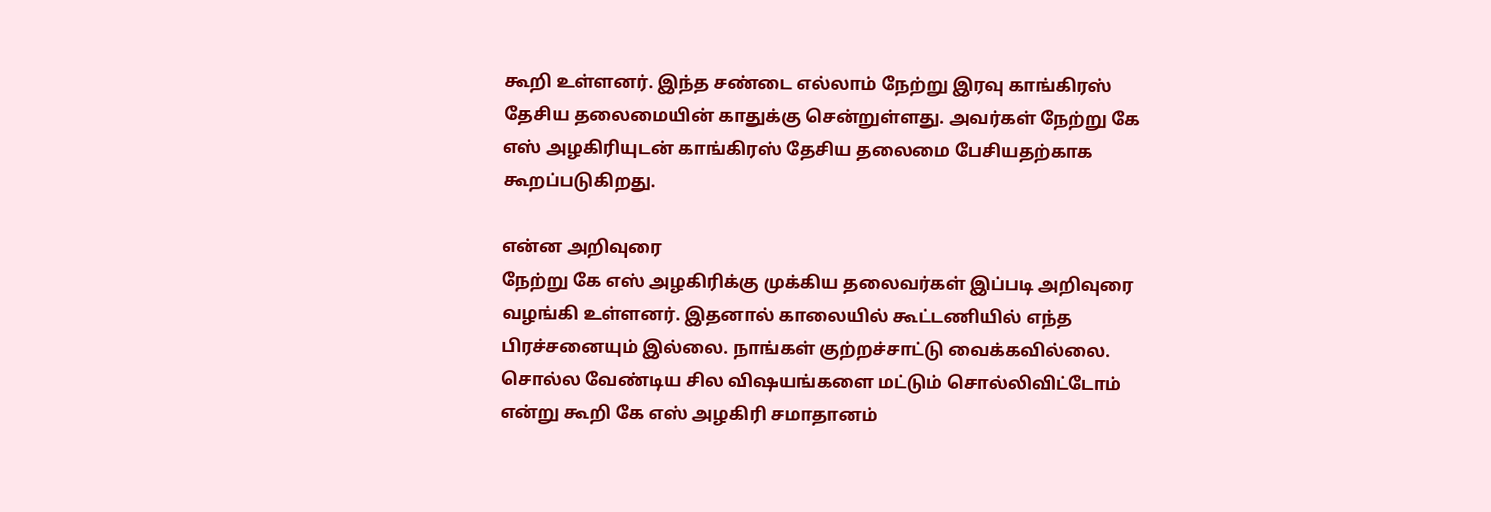கூறி உள்ளனர். இந்த சண்டை எல்லாம் நேற்று இரவு காங்கிரஸ் தேசிய தலைமையின் காதுக்கு சென்றுள்ளது. அவர்கள் நேற்று கே எஸ் அழகிரியுடன் காங்கிரஸ் தேசிய தலைமை பேசியதற்காக கூறப்படுகிறது.

என்ன அறிவுரை
நேற்று கே எஸ் அழகிரிக்கு முக்கிய தலைவர்கள் இப்படி அறிவுரை வழங்கி உள்ளனர். இதனால் காலையில் கூட்டணியில் எந்த பிரச்சனையும் இல்லை. நாங்கள் குற்றச்சாட்டு வைக்கவில்லை. சொல்ல வேண்டிய சில விஷயங்களை மட்டும் சொல்லிவிட்டோம் என்று கூறி கே எஸ் அழகிரி சமாதானம்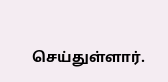செய்துள்ளார்.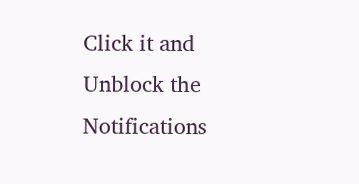Click it and Unblock the Notifications